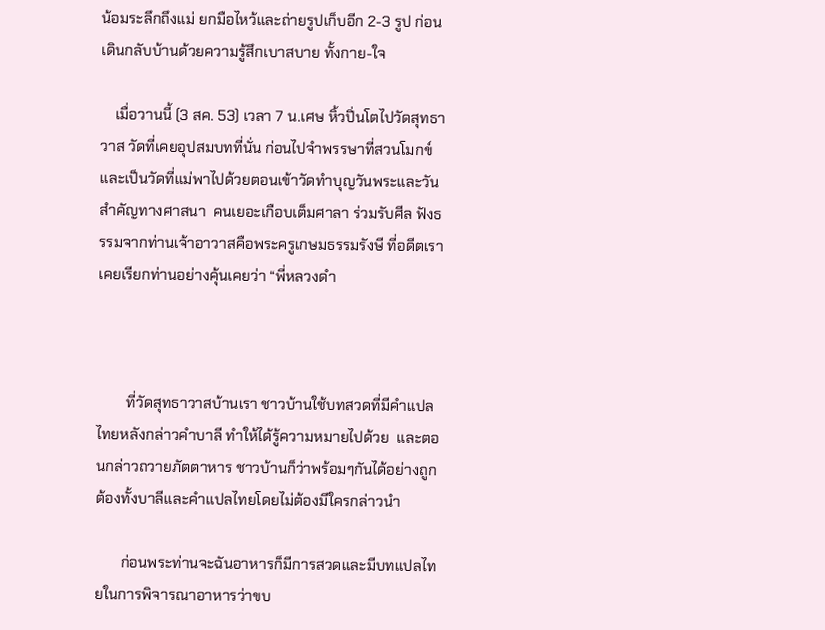น้อมระลึกถึงแม่ ยกมือไหว้และถ่ายรูปเก็บอีก 2-3 รูป ก่อนเดินกลับบ้านด้วยความรู้สึกเบาสบาย ทั้งกาย-ใจ

    เมื่อวานนี้ (3 สค. 53) เวลา 7 น.เศษ หิ้วปิ่นโตไปวัดสุทธาวาส วัดที่เคยอุปสมบทที่นั่น ก่อนไปจำพรรษาที่สวนโมกข์ และเป็นวัดที่แม่พาไปด้วยตอนเข้าวัดทำบุญวันพระและวันสำคัญทางศาสนา  คนเยอะเกือบเต็มศาลา ร่วมรับศีล ฟังธรรมจากท่านเจ้าอาวาสคือพระครูเกษมธรรมรังษี ที่อดีตเราเคยเรียกท่านอย่างคุ้นเคยว่า “พี่หลวงดำ



        ที่วัดสุทธาวาสบ้านเรา ชาวบ้านใช้บทสวดที่มีคำแปลไทยหลังกล่าวคำบาลี ทำให้ได้รู้ความหมายไปด้วย  และตอนกล่าวถวายภัตตาหาร ชาวบ้านก็ว่าพร้อมๆกันได้อย่างถูกต้องทั้งบาลีและคำแปลไทยโดยไม่ต้องมีใครกล่าวนำ

       ก่อนพระท่านจะฉันอาหารก็มีการสวดและมีบทแปลไทยในการพิจารณาอาหารว่าขบ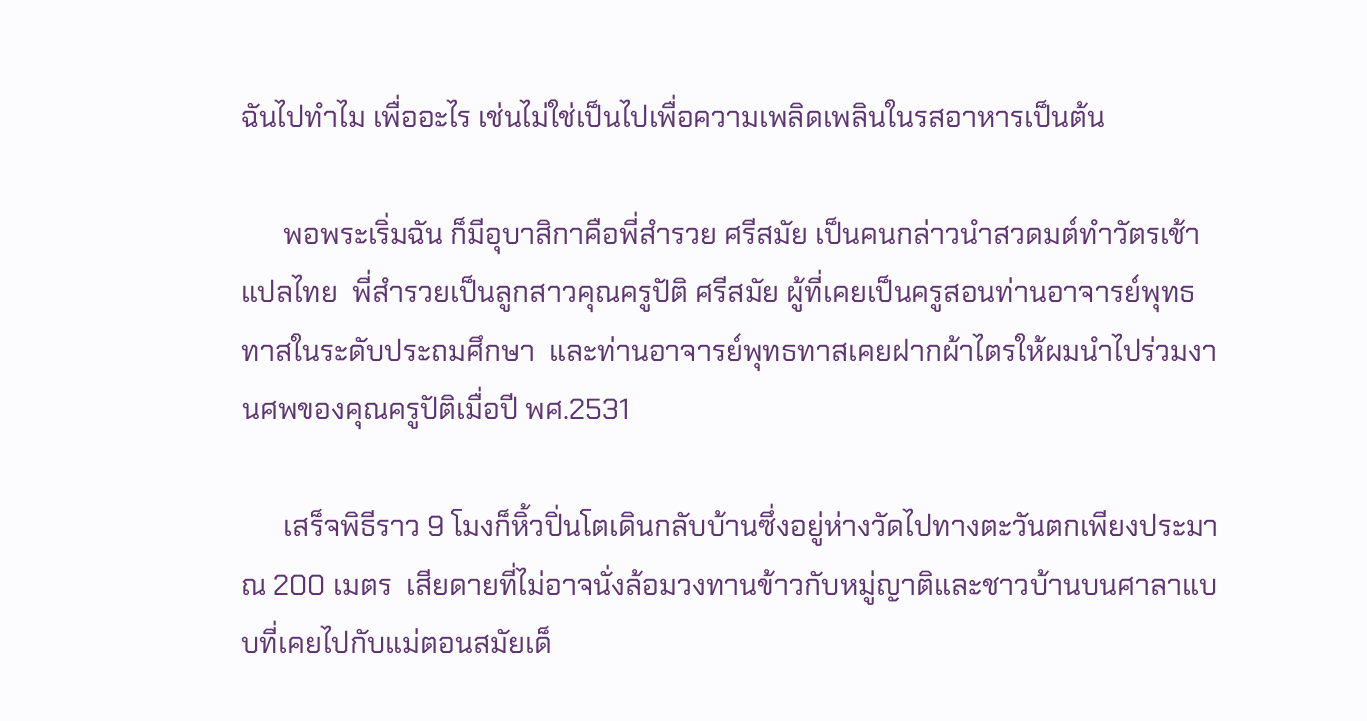ฉันไปทำไม เพื่ออะไร เช่นไม่ใช่เป็นไปเพื่อความเพลิดเพลินในรสอาหารเป็นต้น

      พอพระเริ่มฉัน ก็มีอุบาสิกาคือพี่สำรวย ศรีสมัย เป็นคนกล่าวนำสวดมต์ทำวัตรเช้าแปลไทย  พี่สำรวยเป็นลูกสาวคุณครูปัติ ศรีสมัย ผู้ที่เคยเป็นครูสอนท่านอาจารย์พุทธทาสในระดับประถมศึกษา  และท่านอาจารย์พุทธทาสเคยฝากผ้าไตรให้ผมนำไปร่วมงานศพของคุณครูปัติเมื่อปี พศ.2531

      เสร็จพิธีราว 9 โมงก็หิ้วปิ่นโตเดินกลับบ้านซึ่งอยู่ห่างวัดไปทางตะวันตกเพียงประมาณ 200 เมตร  เสียดายที่ไม่อาจนั่งล้อมวงทานข้าวกับหมู่ญาติและชาวบ้านบนศาลาแบบที่เคยไปกับแม่ตอนสมัยเด็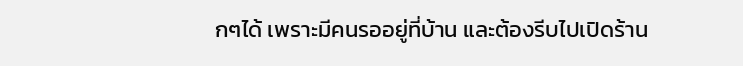กๆได้ เพราะมีคนรออยู่ที่บ้าน และต้องรีบไปเปิดร้าน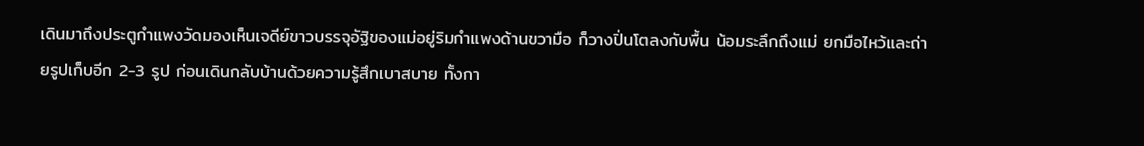เดินมาถึงประตูกำแพงวัดมองเห็นเจดีย์ขาวบรรจุอัฐิของแม่อยู่ริมกำแพงด้านขวามือ ก็วางปิ่นโตลงกับพื้น น้อมระลึกถึงแม่ ยกมือไหว้และถ่ายรูปเก็บอีก 2-3 รูป ก่อนเดินกลับบ้านด้วยความรู้สึกเบาสบาย ทั้งกา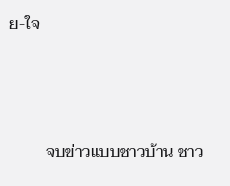ย-ใจ



         จบข่าวแบบชาวบ้าน ชาว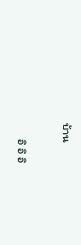บ้าน

      อิ อิ อิ